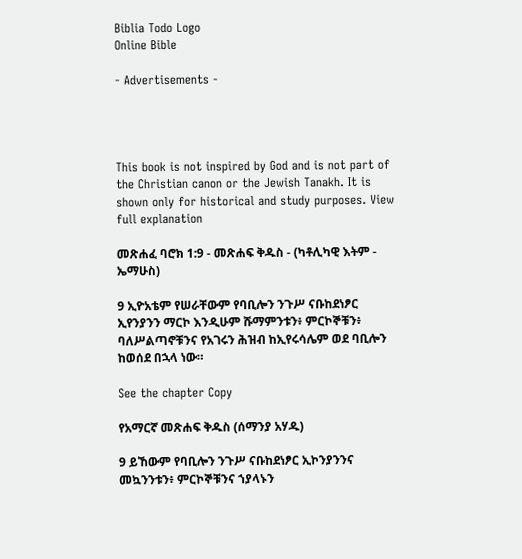Biblia Todo Logo
Online Bible

- Advertisements -




This book is not inspired by God and is not part of the Christian canon or the Jewish Tanakh. It is shown only for historical and study purposes. View full explanation

መጽሐፈ ባሮክ 1:9 - መጽሐፍ ቅዱስ - (ካቶሊካዊ እትም - ኤማሁስ)

9 ኢዮአቴም የሠራቸውም የባቢሎን ንጉሥ ናቡከደነፆር ኢየንያንን ማርኮ እንዲሁም ሹማምንቱን፥ ምርኮኞቹን፥ ባለሥልጣኖቹንና የአገሩን ሕዝብ ከኢየሩሳሌም ወደ ባቢሎን ከወሰደ በኋላ ነው።

See the chapter Copy

የአማርኛ መጽሐፍ ቅዱስ (ሰማንያ አሃዱ)

9 ይኸውም የባቢሎን ንጉሥ ናቡከደነፆር ኢኮንያንንና መኳንንቱን፥ ምርኮኞቹንና ኀያላኑን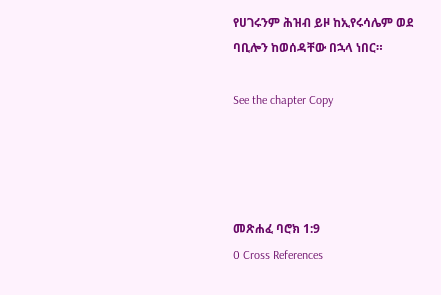የሀገሩንም ሕዝብ ይዞ ከኢየሩሳሌም ወደ ባቢሎን ከወሰዳቸው በኋላ ነበር።

See the chapter Copy




መጽሐፈ ባሮክ 1:9
0 Cross References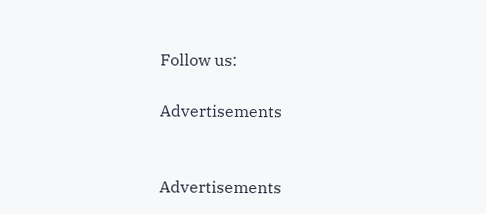Follow us:

Advertisements


Advertisements